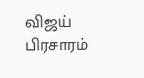விஜய் பிரசாரம்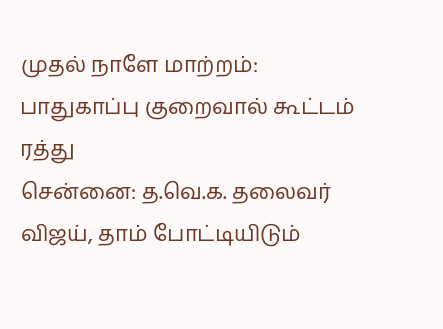முதல் நாளே மாற்றம்: பாதுகாப்பு குறைவால் கூட்டம் ரத்து
சென்னை: த.வெ.க. தலைவர் விஜய், தாம் போட்டியிடும்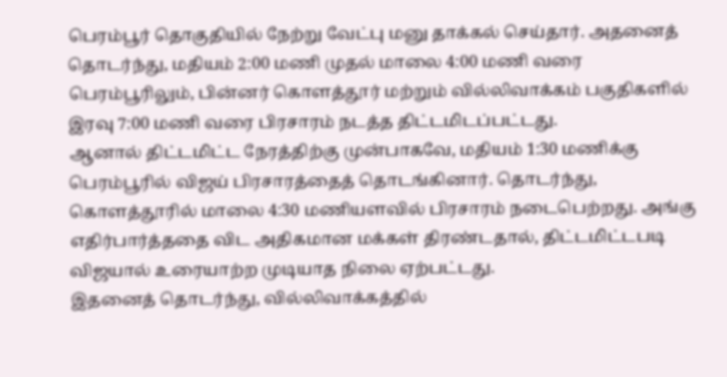பெரம்பூர் தொகுதியில் நேற்று வேட்பு மனு தாக்கல் செய்தார். அதனைத் தொடர்ந்து, மதியம் 2:00 மணி முதல் மாலை 4:00 மணி வரை பெரம்பூரிலும், பின்னர் கொளத்தூர் மற்றும் வில்லிவாக்கம் பகுதிகளில் இரவு 7:00 மணி வரை பிரசாரம் நடத்த திட்டமிடப்பட்டது.
ஆனால் திட்டமிட்ட நேரத்திற்கு முன்பாகவே, மதியம் 1:30 மணிக்கு பெரம்பூரில் விஜய் பிரசாரத்தைத் தொடங்கினார். தொடர்ந்து, கொளத்தூரில் மாலை 4:30 மணியளவில் பிரசாரம் நடைபெற்றது. அங்கு எதிர்பார்த்ததை விட அதிகமான மக்கள் திரண்டதால், திட்டமிட்டபடி விஜயால் உரையாற்ற முடியாத நிலை ஏற்பட்டது.
இதனைத் தொடர்ந்து, வில்லிவாக்கத்தில்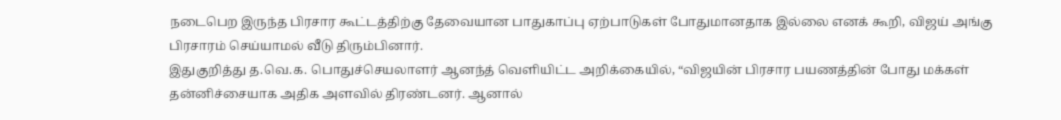நடைபெற இருந்த பிரசார கூட்டத்திற்கு தேவையான பாதுகாப்பு ஏற்பாடுகள் போதுமானதாக இல்லை எனக் கூறி, விஜய் அங்கு பிரசாரம் செய்யாமல் வீடு திரும்பினார்.
இதுகுறித்து த.வெ.க. பொதுச்செயலாளர் ஆனந்த் வெளியிட்ட அறிக்கையில், “விஜயின் பிரசார பயணத்தின் போது மக்கள் தன்னிச்சையாக அதிக அளவில் திரண்டனர். ஆனால்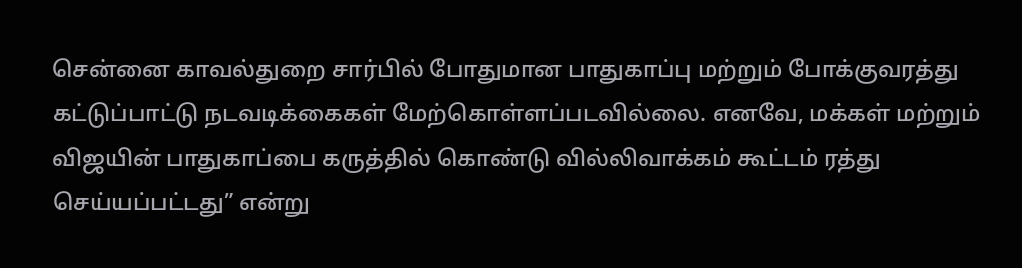சென்னை காவல்துறை சார்பில் போதுமான பாதுகாப்பு மற்றும் போக்குவரத்து கட்டுப்பாட்டு நடவடிக்கைகள் மேற்கொள்ளப்படவில்லை. எனவே, மக்கள் மற்றும் விஜயின் பாதுகாப்பை கருத்தில் கொண்டு வில்லிவாக்கம் கூட்டம் ரத்து செய்யப்பட்டது” என்று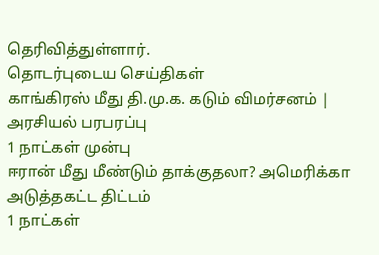தெரிவித்துள்ளார்.
தொடர்புடைய செய்திகள்
காங்கிரஸ் மீது தி.மு.க. கடும் விமர்சனம் | அரசியல் பரபரப்பு
1 நாட்கள் முன்பு
ஈரான் மீது மீண்டும் தாக்குதலா? அமெரிக்கா அடுத்தகட்ட திட்டம்
1 நாட்கள்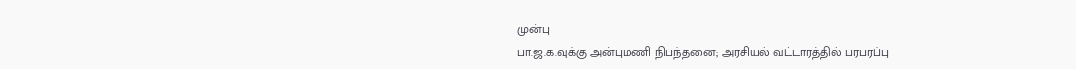முன்பு
பா.ஜ.க.வுக்கு அன்புமணி நிபந்தனை; அரசியல் வட்டாரத்தில் பரபரப்பு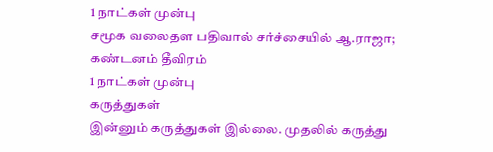1 நாட்கள் முன்பு
சமூக வலைதள பதிவால் சர்ச்சையில் ஆ.ராஜா; கண்டனம் தீவிரம்
1 நாட்கள் முன்பு
கருத்துகள்
இன்னும் கருத்துகள் இல்லை. முதலில் கருத்து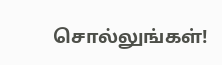சொல்லுங்கள்!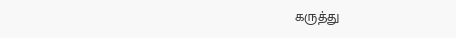கருத்து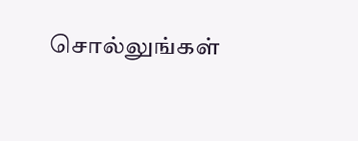சொல்லுங்கள்